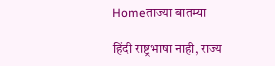Homeताज्या बातम्या

हिंदी राष्ट्रभाषा नाही, राज्य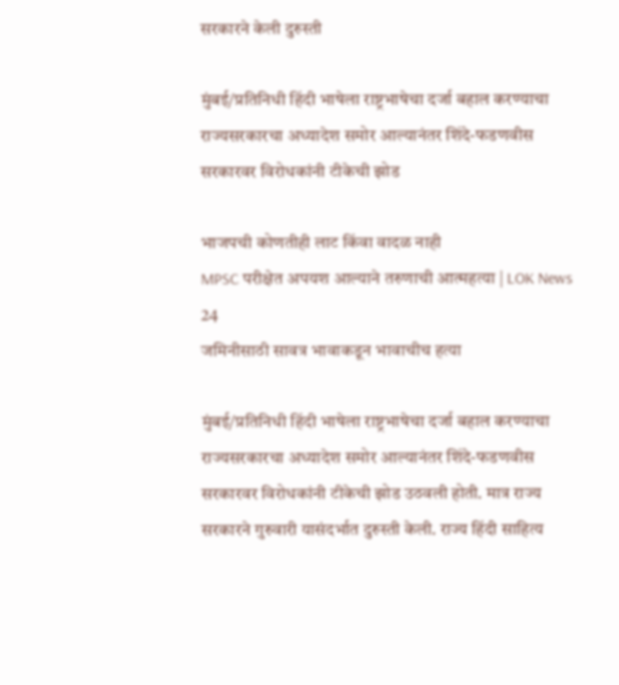सरकारने केली दुरुस्ती

मुंबई/प्रतिनिधी हिंदी भाषेला राष्ट्रभाषेचा दर्जा बहाल करण्याचा राज्यसरकारचा अध्यादेश समोर आल्यानंतर शिंदे-फडणवीस सरकारवर विरोधकांनी टीकेची झोड

भाजपची कोणतीही लाट किंवा वादळ नाही
MPSC परीक्षेत अपयश आल्याने तरुणाची आत्महत्या | LOK News 24
जमिनीसाठी सावत्र भावाकडून भावाचीच हत्या

मुंबई/प्रतिनिधी हिंदी भाषेला राष्ट्रभाषेचा दर्जा बहाल करण्याचा राज्यसरकारचा अध्यादेश समोर आल्यानंतर शिंदे-फडणवीस सरकारवर विरोधकांनी टीकेची झोड उठवली होती. मात्र राज्य सरकारने गुरुवारी यासंदर्भात दुरुस्ती केली. राज्य हिंदी साहित्य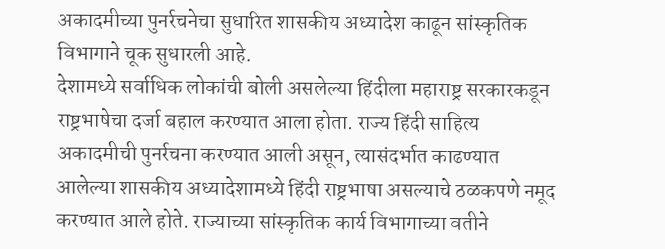अकादमीच्या पुनर्रचनेचा सुधारित शासकीय अध्यादेश काढून सांस्कृतिक विभागाने चूक सुधारली आहे.
देशामध्ये सर्वाधिक लोकांची बोली असलेल्या हिंदीला महाराष्ट्र सरकारकडून राष्ट्रभाषेचा दर्जा बहाल करण्यात आला होता. राज्य हिंदी साहित्य अकादमीची पुनर्रचना करण्यात आली असून, त्यासंदर्भात काढण्यात आलेल्या शासकीय अध्यादेशामध्ये हिंदी राष्ट्रभाषा असल्याचे ठळकपणे नमूद करण्यात आले होते. राज्याच्या सांस्कृतिक कार्य विभागाच्या वतीने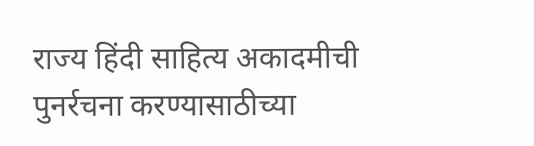राज्य हिंदी साहित्य अकादमीची पुनर्रचना करण्यासाठीच्या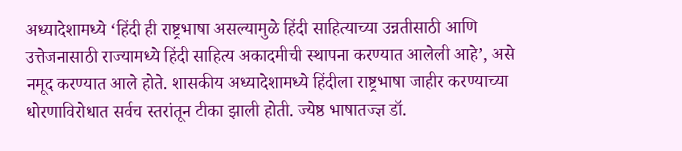अध्यादेशामध्ये ‘हिंदी ही राष्ट्रभाषा असल्यामुळे हिंदी साहित्याच्या उन्नतीसाठी आणि उत्तेजनासाठी राज्यामध्ये हिंदी साहित्य अकादमीची स्थापना करण्यात आलेली आहे’, असे नमूद करण्यात आले होते. शासकीय अध्यादेशामध्ये हिंदीला राष्ट्रभाषा जाहीर करण्याच्या धोरणाविरोधात सर्वच स्तरांतून टीका झाली होती. ज्येष्ठ भाषातज्ज्ञ डॉ.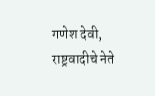गणेश देवी, राष्ट्रवादीचे नेते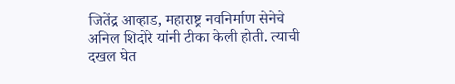जितेंद्र आव्हाड, महाराष्ट्र नवनिर्माण सेनेचे अनिल शिदोरे यांनी टीका केली होती. त्याची दखल घेत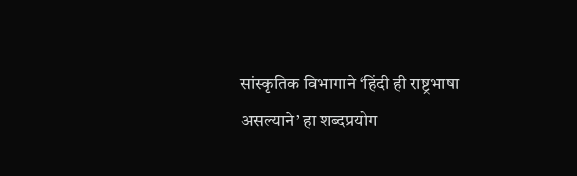सांस्कृतिक विभागाने ‘हिंदी ही राष्ट्रभाषा असल्याने’ हा शब्दप्रयोग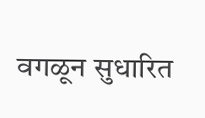वगळून सुधारित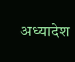अध्यादेश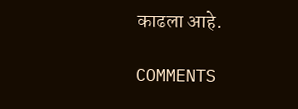काढला आहे.

COMMENTS